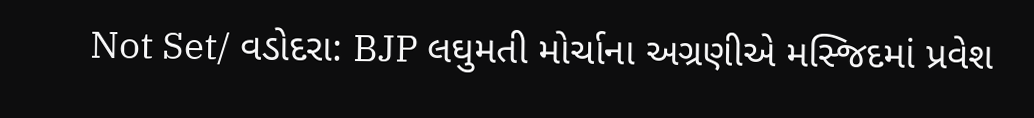Not Set/ વડોદરા: BJP લઘુમતી મોર્ચાના અગ્રણીએ મસ્જિદમાં પ્રવેશ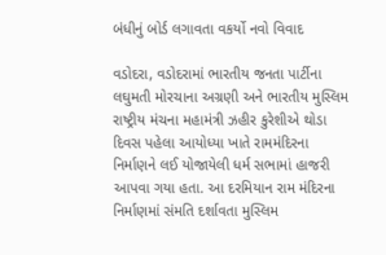બંધીનું બોર્ડ લગાવતા વકર્યો નવો વિવાદ

વડોદરા, વડોદરામાં ભારતીય જનતા પાર્ટીના લઘુમતી મોરચાના અગ્રણી અને ભારતીય મુસ્લિમ રાષ્ટ્રીય મંચના મહામંત્રી ઝહીર કુરેશીએ થોડા દિવસ પહેલા આયોધ્યા ખાતે રામમંદિરના નિર્માણને લઈ યોજાયેલી ધર્મ સભામાં હાજરી આપવા ગયા હતા. આ દરમિયાન રામ મંદિરના નિર્માણમાં સંમતિ દર્શાવતા મુસ્લિમ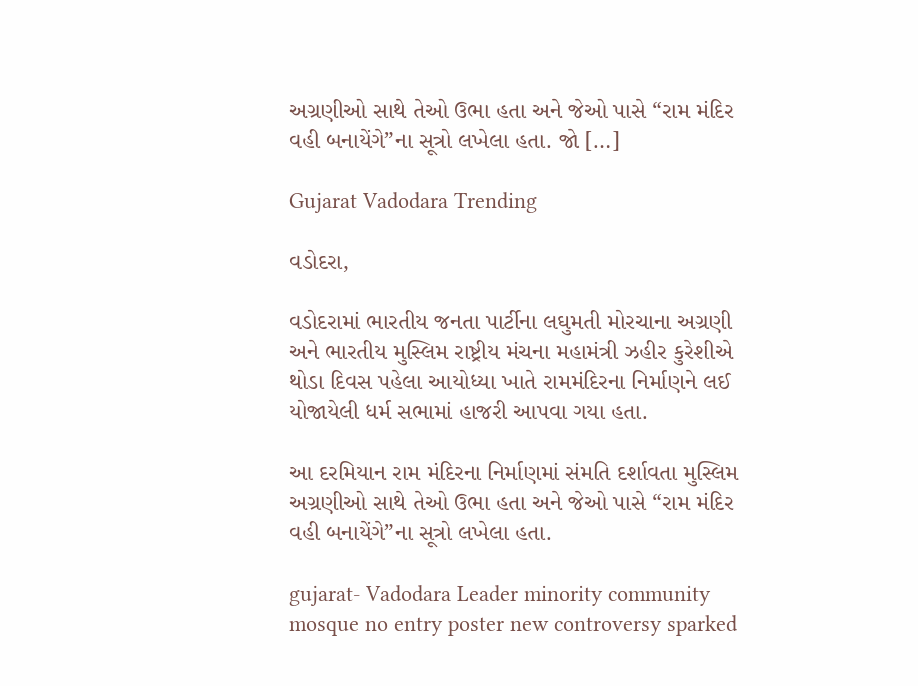અગ્રણીઓ સાથે તેઓ ઉભા હતા અને જેઓ પાસે “રામ મંદિર વહી બનાયેંગે”ના સૂત્રો લખેલા હતા. જો […]

Gujarat Vadodara Trending

વડોદરા,

વડોદરામાં ભારતીય જનતા પાર્ટીના લઘુમતી મોરચાના અગ્રણી અને ભારતીય મુસ્લિમ રાષ્ટ્રીય મંચના મહામંત્રી ઝહીર કુરેશીએ થોડા દિવસ પહેલા આયોધ્યા ખાતે રામમંદિરના નિર્માણને લઈ યોજાયેલી ધર્મ સભામાં હાજરી આપવા ગયા હતા.

આ દરમિયાન રામ મંદિરના નિર્માણમાં સંમતિ દર્શાવતા મુસ્લિમ અગ્રણીઓ સાથે તેઓ ઉભા હતા અને જેઓ પાસે “રામ મંદિર વહી બનાયેંગે”ના સૂત્રો લખેલા હતા.

gujarat- Vadodara Leader minority community mosque no entry poster new controversy sparked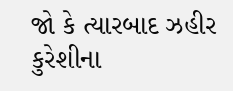જો કે ત્યારબાદ ઝહીર કુરેશીના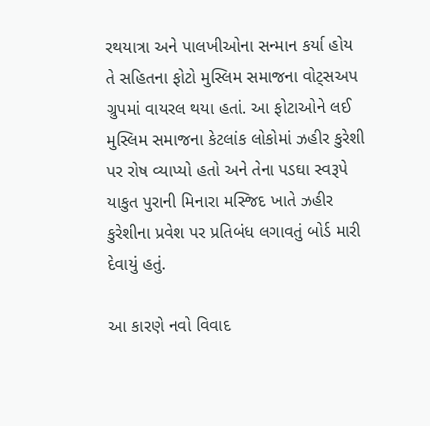રથયાત્રા અને પાલખીઓના સન્માન કર્યા હોય તે સહિતના ફોટો મુસ્લિમ સમાજના વોટ્સઅપ ગ્રુપમાં વાયરલ થયા હતાં. આ ફોટાઓને લઈ મુસ્લિમ સમાજના કેટલાંક લોકોમાં ઝહીર કુરેશી પર રોષ વ્યાપ્યો હતો અને તેના પડઘા સ્વરૂપે યાકુત પુરાની મિનારા મસ્જિદ ખાતે ઝહીર કુરેશીના પ્રવેશ પર પ્રતિબંધ લગાવતું બોર્ડ મારી દેવાયું હતું.

આ કારણે નવો વિવાદ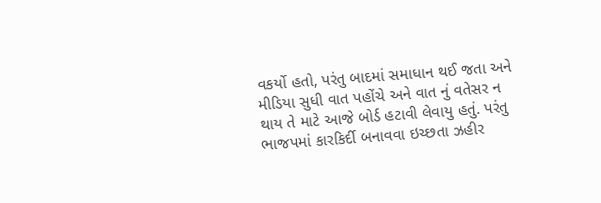વકર્યો હતો, પરંતુ બાદમાં સમાધાન થઈ જતા અને મીડિયા સુધી વાત પહોંચે અને વાત નું વતેસર ન થાય તે માટે આજે બોર્ડ હટાવી લેવાયુ હતું. પરંતુ ભાજપમાં કારકિર્દી બનાવવા ઇચ્છતા ઝહીર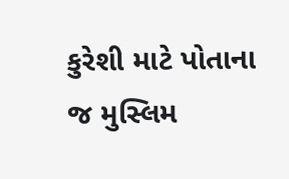કુરેશી માટે પોતાના જ મુસ્લિમ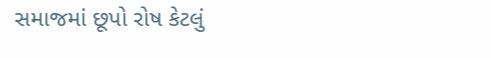સમાજમાં છૂપો રોષ કેટલું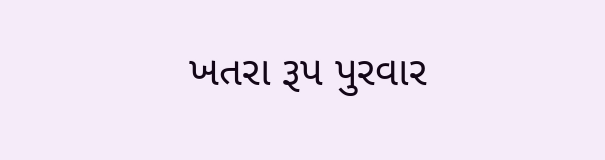ખતરા રૂપ પુરવાર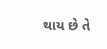થાય છે તે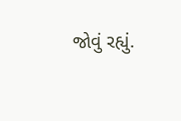જોવું રહ્યું.